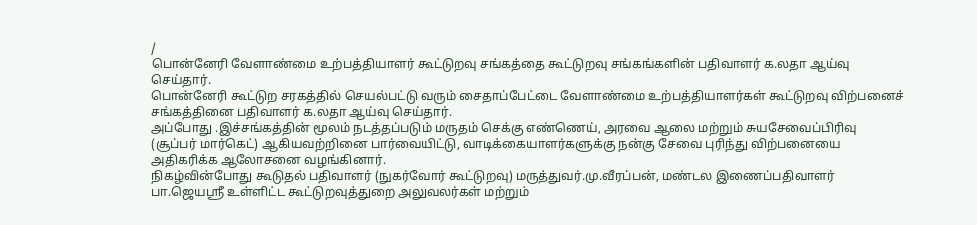/
பொன்னேரி வேளாண்மை உற்பத்தியாளர் கூட்டுறவு சங்கத்தை கூட்டுறவு சங்கங்களின் பதிவாளர் க.லதா ஆய்வு செய்தார்.
பொன்னேரி கூட்டுற சரகத்தில் செயல்பட்டு வரும் சைதாப்பேட்டை வேளாண்மை உற்பத்தியாளர்கள் கூட்டுறவு விற்பனைச் சங்கத்தினை பதிவாளர் க.லதா ஆய்வு செய்தார்.
அப்போது .இச்சங்கத்தின் மூலம் நடத்தப்படும் மருதம் செக்கு எண்ணெய், அரவை ஆலை மற்றும் சுயசேவைப்பிரிவு (சூப்பர் மார்கெட்) ஆகியவற்றினை பார்வையிட்டு, வாடிக்கையாளர்களுக்கு நன்கு சேவை புரிந்து விற்பனையை அதிகரிக்க ஆலோசனை வழங்கினார்.
நிகழ்வின்போது கூடுதல் பதிவாளர் (நுகர்வோர் கூட்டுறவு) மருத்துவர்.மு.வீரப்பன், மண்டல இணைப்பதிவாளர் பா.ஜெயஸ்ரீ உள்ளிட்ட கூட்டுறவுத்துறை அலுவலர்கள் மற்றும்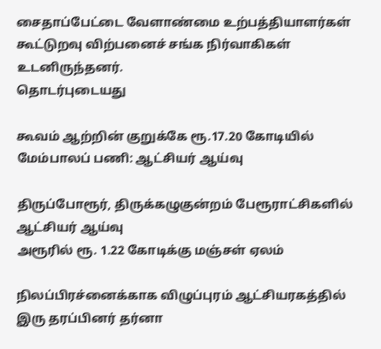சைதாப்பேட்டை வேளாண்மை உற்பத்தியாளர்கள் கூட்டுறவு விற்பனைச் சங்க நிர்வாகிகள் உடனிருந்தனர்.
தொடர்புடையது

கூவம் ஆற்றின் குறுக்கே ரூ.17.20 கோடியில் மேம்பாலப் பணி: ஆட்சியர் ஆய்வு

திருப்போரூர், திருக்கழுகுன்றம் பேரூராட்சிகளில் ஆட்சியர் ஆய்வு
அரூரில் ரூ. 1.22 கோடிக்கு மஞ்சள் ஏலம்

நிலப்பிரச்னைக்காக விழுப்புரம் ஆட்சியரகத்தில் இரு தரப்பினர் தர்னா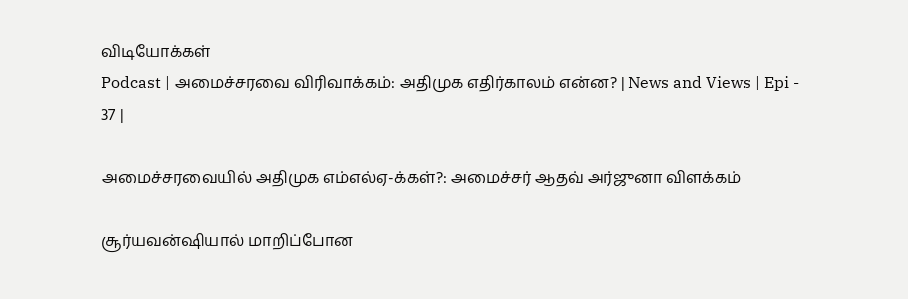விடியோக்கள்
Podcast | அமைச்சரவை விரிவாக்கம்: அதிமுக எதிர்காலம் என்ன? | News and Views | Epi - 37 |

அமைச்சரவையில் அதிமுக எம்எல்ஏ-க்கள்?: அமைச்சர் ஆதவ் அர்ஜுனா விளக்கம்

சூர்யவன்ஷியால் மாறிப்போன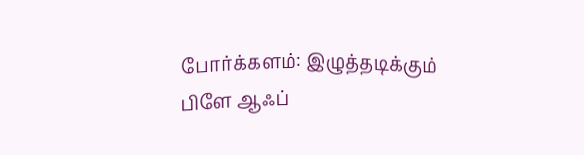போர்க்களம்: இழுத்தடிக்கும் பிளே ஆஃப்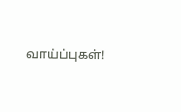வாய்ப்புகள்!